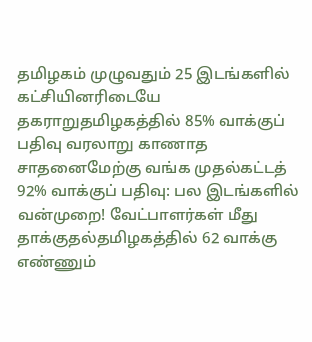தமிழகம் முழுவதும் 25 இடங்களில் கட்சியினரிடையே தகராறுதமிழகத்தில் 85% வாக்குப் பதிவு வரலாறு காணாத சாதனைமேற்கு வங்க முதல்கட்டத் 92% வாக்குப் பதிவு: பல இடங்களில் வன்முறை! வேட்பாளர்கள் மீது தாக்குதல்தமிழகத்தில் 62 வாக்கு எண்ணும்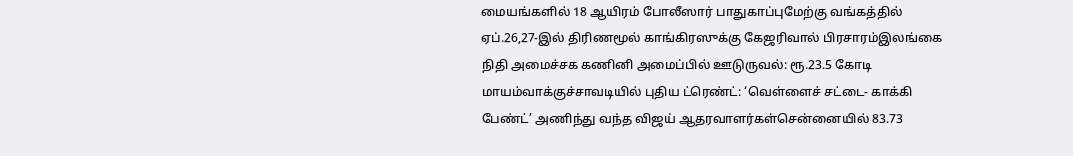மையங்களில் 18 ஆயிரம் போலீஸார் பாதுகாப்புமேற்கு வங்கத்தில் ஏப்.26,27-இல் திரிணமூல் காங்கிரஸுக்கு கேஜரிவால் பிரசாரம்இலங்கை நிதி அமைச்சக கணினி அமைப்பில் ஊடுருவல்: ரூ.23.5 கோடி மாயம்வாக்குச்சாவடியில் புதிய ட்ரெண்ட்: ‘வெள்ளைச் சட்டை- காக்கி பேண்ட்’ அணிந்து வந்த விஜய் ஆதரவாளர்கள்சென்னையில் 83.73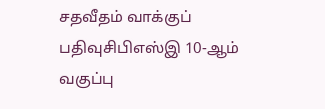சதவீதம் வாக்குப் பதிவுசிபிஎஸ்இ 10-ஆம் வகுப்பு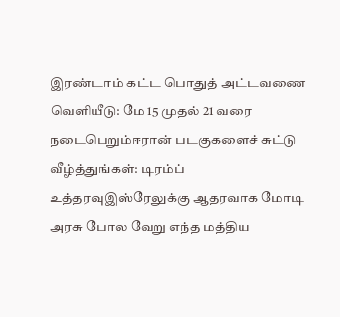இரண்டாம் கட்ட பொதுத் அட்டவணை வெளியீடு: மே 15 முதல் 21 வரை நடைபெறும்ஈரான் படகுகளைச் சுட்டு வீழ்த்துங்கள்: டிரம்ப் உத்தரவுஇஸ்ரேலுக்கு ஆதரவாக மோடி அரசு போல வேறு எந்த மத்திய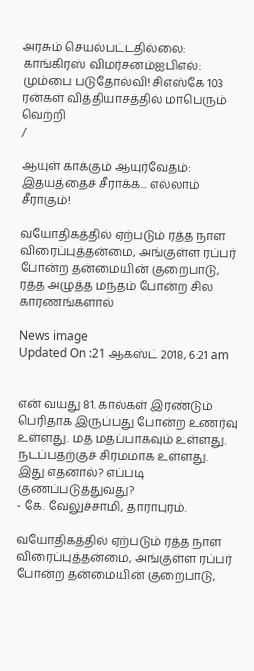அரசும் செயல்பட்டதில்லை: காங்கிரஸ் விமர்சனம்ஐபிஎல்: மும்பை படுதோல்வி! சிஎஸ்கே 103 ரன்கள் வித்தியாசத்தில் மாபெரும் வெற்றி
/

ஆயுள் காக்கும் ஆயுர்வேதம்: இதயத்தைச் சீராக்க... எல்லாம் சீராகும்!

வயோதிகத்தில் ஏற்படும் ரத்த நாள விரைப்புத்தன்மை, அங்குள்ள ரப்பர் போன்ற தன்மையின் குறைபாடு, ரத்த அழுத்த மந்தம் போன்ற சில காரணங்களால்

News image
Updated On :21 ஆகஸ்ட் 2018, 6:21 am


என் வயது 81. கால்கள் இரண்டும் பெரிதாக இருப்பது போன்ற உணர்வு உள்ளது. மத மதப்பாகவும் உள்ளது. நடப்பதற்குச் சிரமமாக உள்ளது. இது எதனால்? எப்படி குணப்படுத்துவது?
- கே. வேலுச்சாமி, தாராபுரம்.

வயோதிகத்தில் ஏற்படும் ரத்த நாள விரைப்புத்தன்மை, அங்குள்ள ரப்பர் போன்ற தன்மையின் குறைபாடு,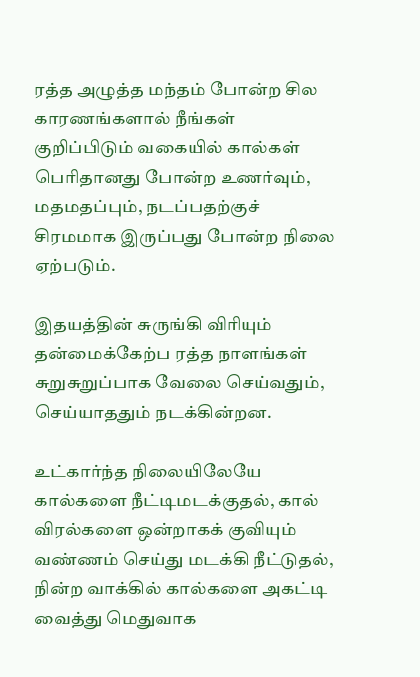ரத்த அழுத்த மந்தம் போன்ற சில காரணங்களால் நீங்கள் குறிப்பிடும் வகையில் கால்கள் பெரிதானது போன்ற உணர்வும், மதமதப்பும், நடப்பதற்குச் சிரமமாக இருப்பது போன்ற நிலை ஏற்படும்.

இதயத்தின் சுருங்கி விரியும் தன்மைக்கேற்ப ரத்த நாளங்கள் சுறுசுறுப்பாக வேலை செய்வதும், செய்யாததும் நடக்கின்றன.

உட்கார்ந்த நிலையிலேயே கால்களை நீட்டிமடக்குதல், கால் விரல்களை ஒன்றாகக் குவியும் வண்ணம் செய்து மடக்கி நீட்டுதல், நின்ற வாக்கில் கால்களை அகட்டி வைத்து மெதுவாக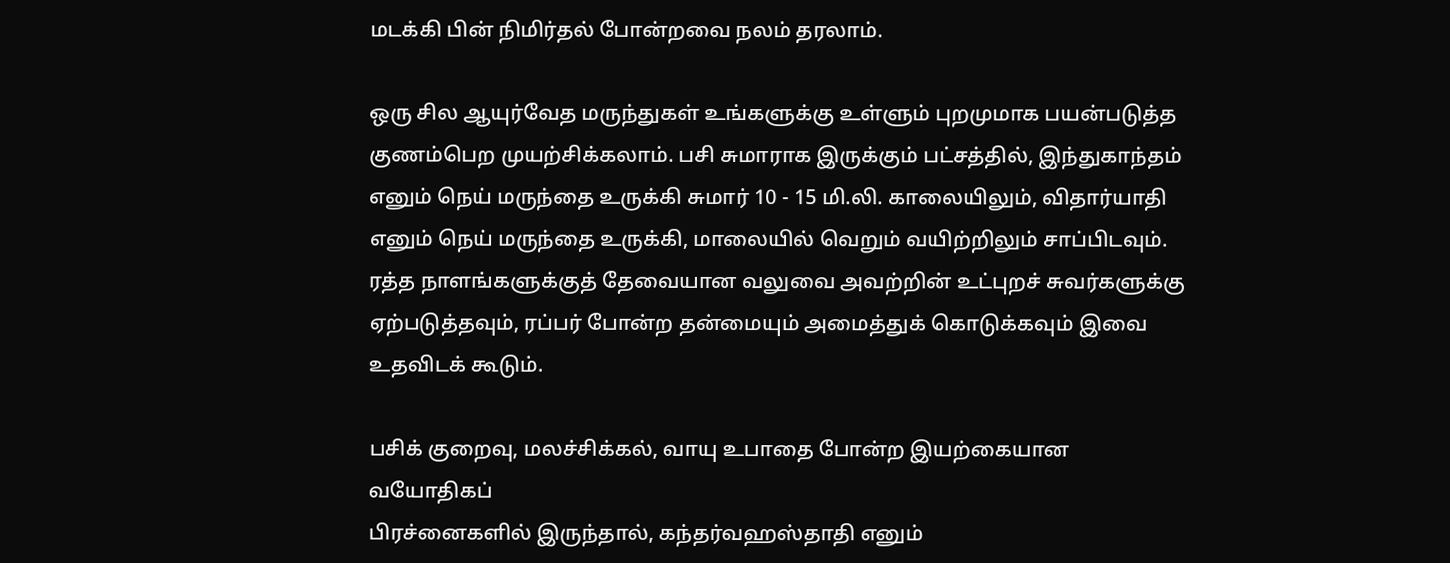மடக்கி பின் நிமிர்தல் போன்றவை நலம் தரலாம்.

ஒரு சில ஆயுர்வேத மருந்துகள் உங்களுக்கு உள்ளும் புறமுமாக பயன்படுத்த குணம்பெற முயற்சிக்கலாம். பசி சுமாராக இருக்கும் பட்சத்தில், இந்துகாந்தம் எனும் நெய் மருந்தை உருக்கி சுமார் 10 - 15 மி.லி. காலையிலும், விதார்யாதி எனும் நெய் மருந்தை உருக்கி, மாலையில் வெறும் வயிற்றிலும் சாப்பிடவும். ரத்த நாளங்களுக்குத் தேவையான வலுவை அவற்றின் உட்புறச் சுவர்களுக்கு ஏற்படுத்தவும், ரப்பர் போன்ற தன்மையும் அமைத்துக் கொடுக்கவும் இவை உதவிடக் கூடும்.

பசிக் குறைவு, மலச்சிக்கல், வாயு உபாதை போன்ற இயற்கையான வயோதிகப்
பிரச்னைகளில் இருந்தால், கந்தர்வஹஸ்தாதி எனும்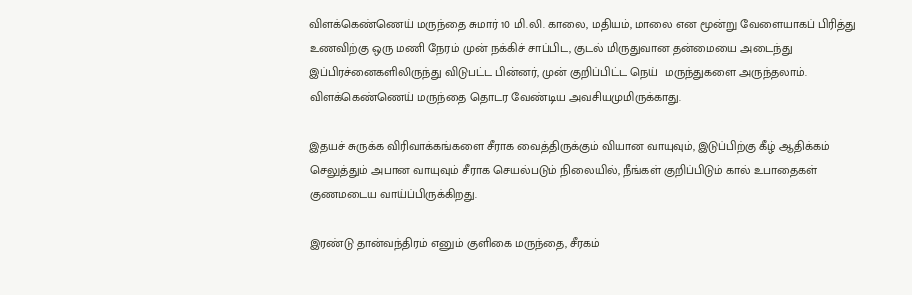விளக்கெண்ணெய் மருந்தை சுமார் 10 மி.லி. காலை, மதியம், மாலை என மூன்று வேளையாகப் பிரித்து உணவிற்கு ஒரு மணி நேரம் முன் நக்கிச் சாப்பிட, குடல் மிருதுவான தன்மையை அடைந்து இப்பிரச்னைகளிலிருந்து விடுபட்ட பின்னர், முன் குறிப்பிட்ட நெய்  மருந்துகளை அருந்தலாம். விளக்கெண்ணெய் மருந்தை தொடர வேண்டிய அவசியமுமிருக்காது.

இதயச் சுருக்க விரிவாக்கங்களை சீராக வைத்திருக்கும் வியான வாயுவும், இடுப்பிற்கு கீழ் ஆதிக்கம் செலுத்தும் அபான வாயுவும் சீராக செயல்படும் நிலையில், நீங்கள் குறிப்பிடும் கால் உபாதைகள் குணமடைய வாய்ப்பிருக்கிறது.

இரண்டு தான்வந்திரம் எனும் குளிகை மருந்தை, சீரகம்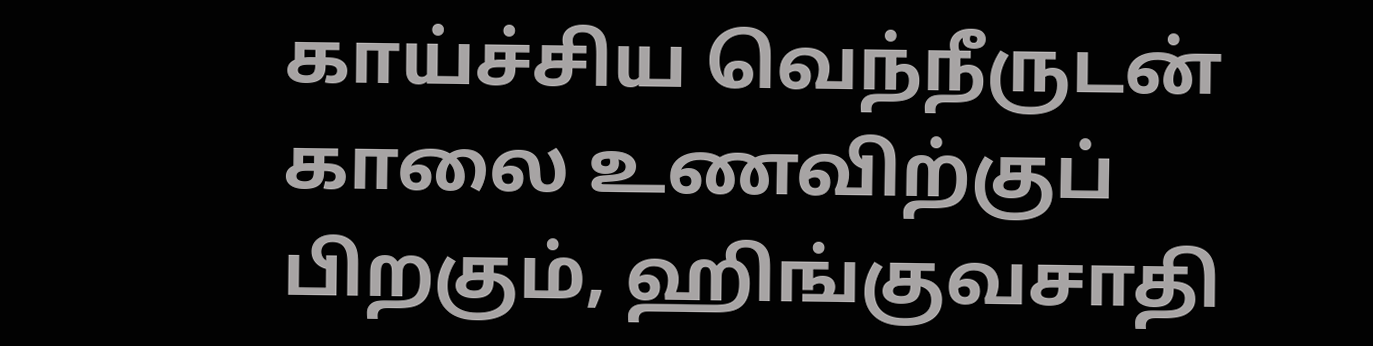காய்ச்சிய வெந்நீருடன் காலை உணவிற்குப் பிறகும், ஹிங்குவசாதி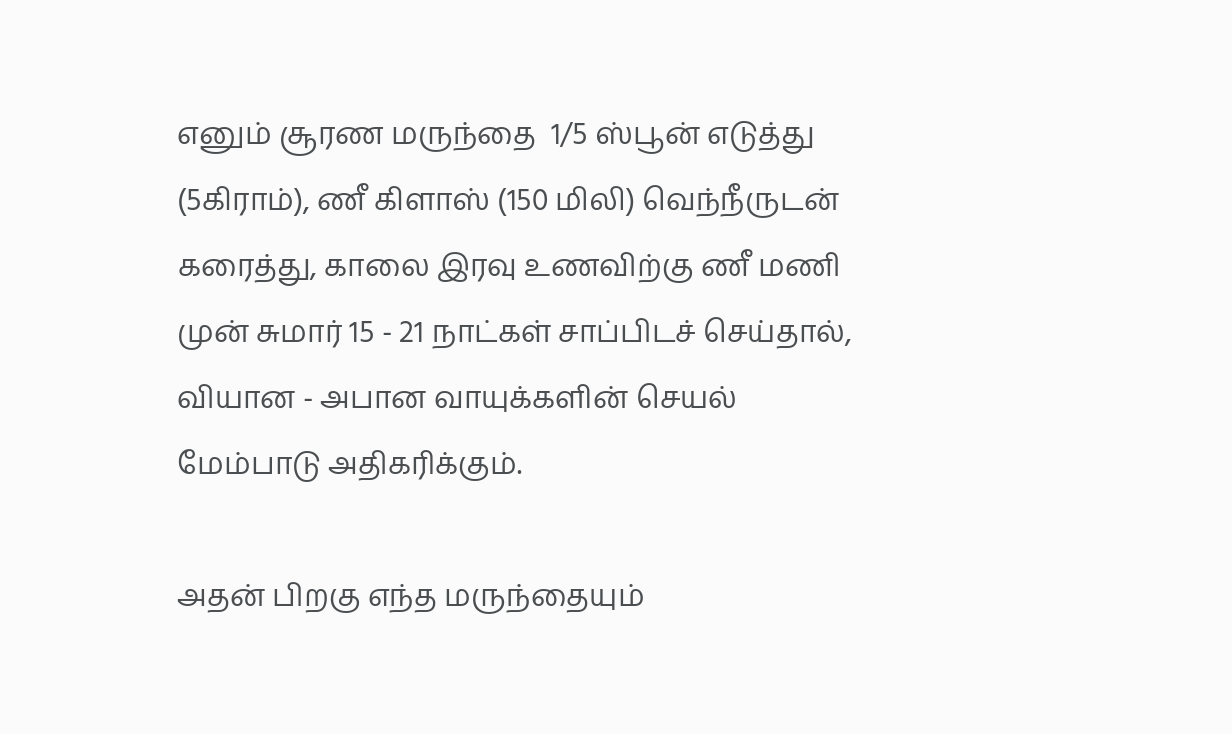எனும் சூரண மருந்தை  1/5 ஸ்பூன் எடுத்து (5கிராம்), ணீ கிளாஸ் (150 மிலி) வெந்நீருடன் கரைத்து, காலை இரவு உணவிற்கு ணீ மணி முன் சுமார் 15 - 21 நாட்கள் சாப்பிடச் செய்தால், வியான - அபான வாயுக்களின் செயல் மேம்பாடு அதிகரிக்கும்.

அதன் பிறகு எந்த மருந்தையும்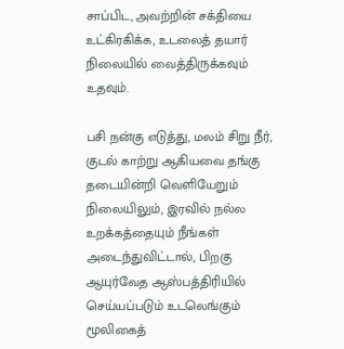சாப்பிட, அவற்றின் சக்தியை உட்கிரகிக்க, உடலைத் தயார் நிலையில் வைத்திருக்கவும் உதவும்.

பசி நன்கு எடுத்து, மலம் சிறு நீர், குடல் காற்று ஆகியவை தங்கு தடையின்றி வெளியேறும் நிலையிலும், இரவில் நல்ல உறக்கத்தையும் நீங்கள் அடைந்துவிட்டால், பிறகு ஆயுர்வேத ஆஸ்பத்திரியில் செய்யப்படும் உடலெங்கும் மூலிகைத்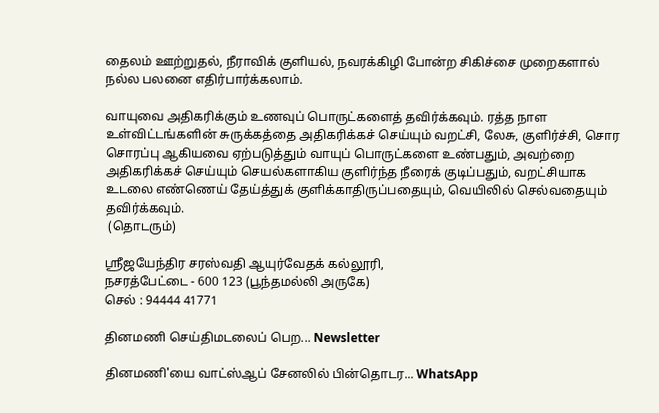தைலம் ஊற்றுதல், நீராவிக் குளியல், நவரக்கிழி போன்ற சிகிச்சை முறைகளால் நல்ல பலனை எதிர்பார்க்கலாம்.

வாயுவை அதிகரிக்கும் உணவுப் பொருட்களைத் தவிர்க்கவும். ரத்த நாள உள்விட்டங்களின் சுருக்கத்தை அதிகரிக்கச் செய்யும் வறட்சி, லேசு, குளிர்ச்சி, சொர சொரப்பு ஆகியவை ஏற்படுத்தும் வாயுப் பொருட்களை உண்பதும், அவற்றை அதிகரிக்கச் செய்யும் செயல்களாகிய குளிர்ந்த நீரைக் குடிப்பதும், வறட்சியாக உடலை எண்ணெய் தேய்த்துக் குளிக்காதிருப்பதையும், வெயிலில் செல்வதையும் தவிர்க்கவும்.
 (தொடரும்)

ஸ்ரீஜயேந்திர சரஸ்வதி ஆயுர்வேதக் கல்லூரி,
நசரத்பேட்டை - 600 123 (பூந்தமல்லி அருகே)
செல் : 94444 41771

தினமணி செய்திமடலைப் பெற... Newsletter

தினமணி'யை வாட்ஸ்ஆப் சேனலில் பின்தொடர... WhatsApp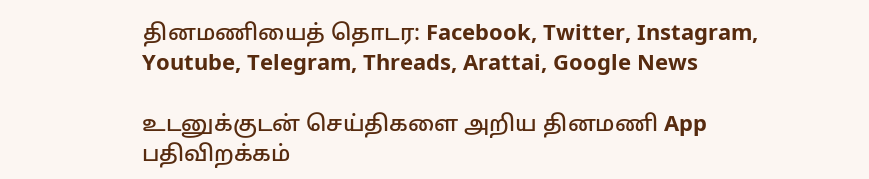தினமணியைத் தொடர: Facebook, Twitter, Instagram, Youtube, Telegram, Threads, Arattai, Google News

உடனுக்குடன் செய்திகளை அறிய தினமணி App பதிவிறக்கம்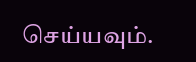செய்யவும்.